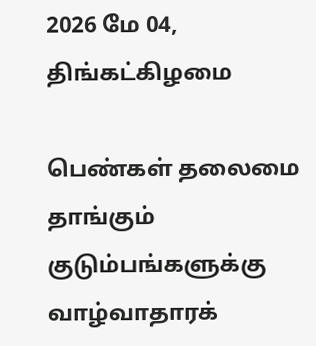2026 மே 04, திங்கட்கிழமை

பெண்கள் தலைமை தாங்கும் குடும்பங்களுக்கு வாழ்வாதாரக்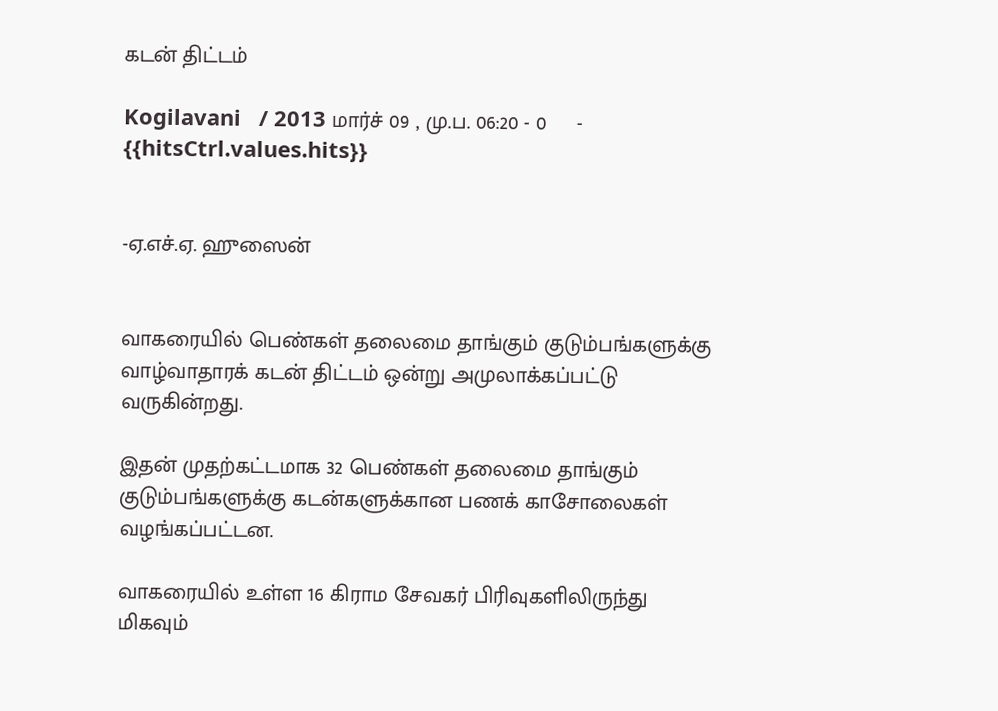கடன் திட்டம்

Kogilavani   / 2013 மார்ச் 09 , மு.ப. 06:20 - 0     - {{hitsCtrl.values.hits}}


-ஏ.எச்.ஏ. ஹுஸைன்


வாகரையில் பெண்கள் தலைமை தாங்கும் குடும்பங்களுக்கு வாழ்வாதாரக் கடன் திட்டம் ஒன்று அமுலாக்கப்பட்டு வருகின்றது.

இதன் முதற்கட்டமாக 32 பெண்கள் தலைமை தாங்கும் குடும்பங்களுக்கு கடன்களுக்கான பணக் காசோலைகள் வழங்கப்பட்டன.

வாகரையில் உள்ள 16 கிராம சேவகர் பிரிவுகளிலிருந்து மிகவும்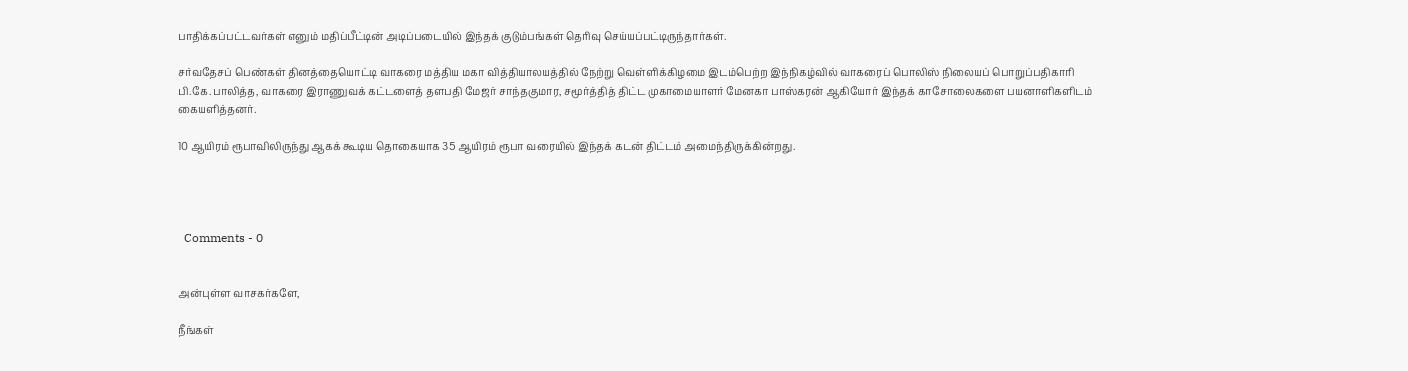பாதிக்கப்பட்டவர்கள் எனும் மதிப்பீட்டின் அடிப்படையில் இந்தக் குடும்பங்கள் தெரிவு செய்யப்பட்டிருந்தார்கள்.

சர்வதேசப் பெண்கள் தினத்தையொட்டி வாகரை மத்திய மகா வித்தியாலயத்தில் நேற்று வெள்ளிக்கிழமை இடம்பெற்ற இந்நிகழ்வில் வாகரைப் பொலிஸ் நிலையப் பொறுப்பதிகாரி பி.கே.பாலித்த, வாகரை இராணுவக் கட்டளைத் தளபதி மேஜர் சாந்தகுமார, சமூர்த்தித் திட்ட முகாமையாளர் மேனகா பாஸ்கரன் ஆகியோர் இந்தக் காசோலைகளை பயனாளிகளிடம் கையளித்தனர்.

10 ஆயிரம் ரூபாவிலிருந்து ஆகக் கூடிய தொகையாக 35 ஆயிரம் ரூபா வரையில் இந்தக் கடன் திட்டம் அமைந்திருக்கின்றது.




  Comments - 0


அன்புள்ள வாசகர்களே,

நீங்கள்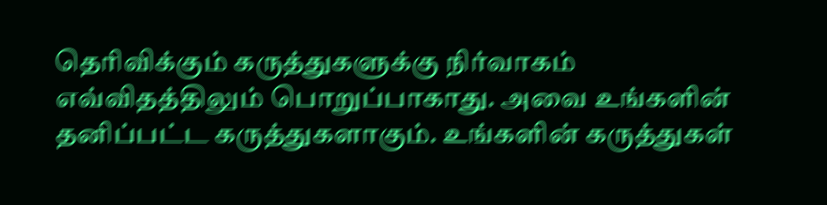தெரிவிக்கும் கருத்துகளுக்கு நிர்வாகம் எவ்விதத்திலும் பொறுப்பாகாது. அவை உங்களின் தனிப்பட்ட கருத்துகளாகும். உங்களின் கருத்துகள்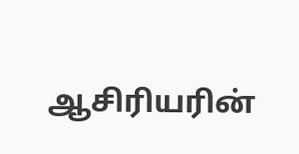ஆசிரியரின்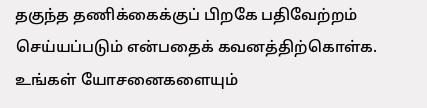தகுந்த தணிக்கைக்குப் பிறகே பதிவேற்றம் செய்யப்படும் என்பதைக் கவனத்திற்கொள்க. உங்கள் யோசனைகளையும்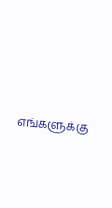எங்களுக்கு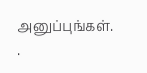அனுப்புங்கள். .